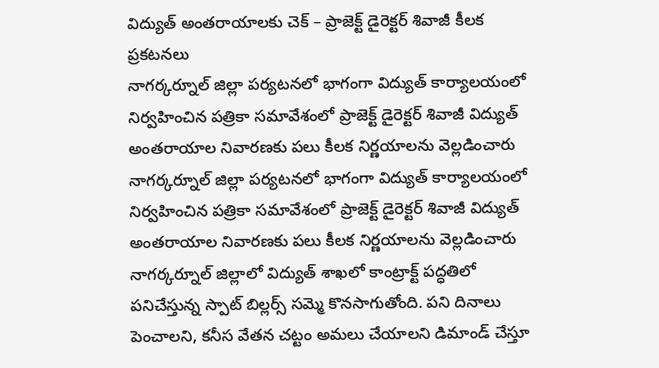విద్యుత్ అంతరాయాలకు చెక్ – ప్రాజెక్ట్ డైరెక్టర్ శివాజీ కీలక ప్రకటనలు
నాగర్కర్నూల్ జిల్లా పర్యటనలో భాగంగా విద్యుత్ కార్యాలయంలో నిర్వహించిన పత్రికా సమావేశంలో ప్రాజెక్ట్ డైరెక్టర్ శివాజీ విద్యుత్ అంతరాయాల నివారణకు పలు కీలక నిర్ణయాలను వెల్లడించారు
నాగర్కర్నూల్ జిల్లా పర్యటనలో భాగంగా విద్యుత్ కార్యాలయంలో నిర్వహించిన పత్రికా సమావేశంలో ప్రాజెక్ట్ డైరెక్టర్ శివాజీ విద్యుత్ అంతరాయాల నివారణకు పలు కీలక నిర్ణయాలను వెల్లడించారు
నాగర్కర్నూల్ జిల్లాలో విద్యుత్ శాఖలో కాంట్రాక్ట్ పద్ధతిలో పనిచేస్తున్న స్పాట్ బిల్లర్స్ సమ్మె కొనసాగుతోంది. పని దినాలు పెంచాలని, కనీస వేతన చట్టం అమలు చేయాలని డిమాండ్ చేస్తూ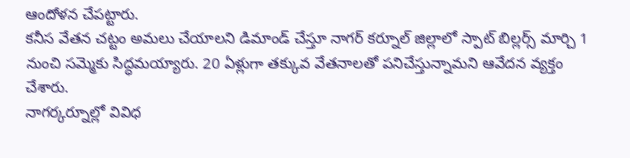ఆందోళన చేపట్టారు.
కనీస వేతన చట్టం అమలు చేయాలని డిమాండ్ చేస్తూ నాగర్ కర్నూల్ జిల్లాలో స్పాట్ బిల్లర్స్ మార్చి 1 నుంచి సమ్మెకు సిద్ధమయ్యారు. 20 ఏళ్లుగా తక్కువ వేతనాలతో పనిచేస్తున్నామని ఆవేదన వ్యక్తం చేశారు.
నాగర్కర్నూల్లో వివిధ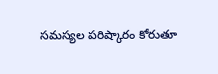సమస్యల పరిష్కారం కోరుతూ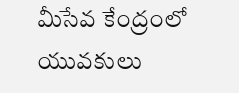మీసేవ కేంద్రంలో యువకులు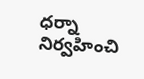ధర్నా నిర్వహించి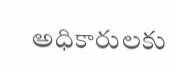అధికారులకు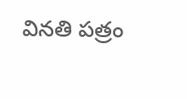వినతి పత్రం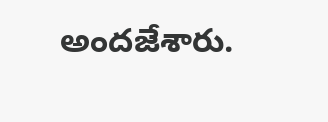అందజేశారు.